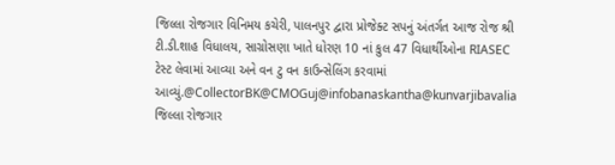જિલ્લા રોજગાર વિનિમય કચેરી, પાલનપુર દ્વારા પ્રોજેક્ટ સપનું અંતર્ગત આજ રોજ શ્રી ટી.ડી.શાહ વિધાલય, સાગ્રોસણા ખાતે ધોરણ 10 નાં કુલ 47 વિધાર્થીઓના RIASEC ટેસ્ટ લેવામાં આવ્યા અને વન ટુ વન કાઉન્સેલિંગ કરવામાં આવ્યું.@CollectorBK@CMOGuj@infobanaskantha@kunvarjibavalia
જિલ્લા રોજગાર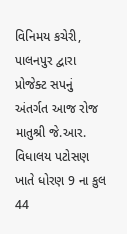વિનિમય કચેરી, પાલનપુર દ્વારા પ્રોજેક્ટ સપનું અંતર્ગત આજ રોજ માતુશ્રી જે.આર. વિધાલય પટોસણ ખાતે ધોરણ 9 ના કુલ 44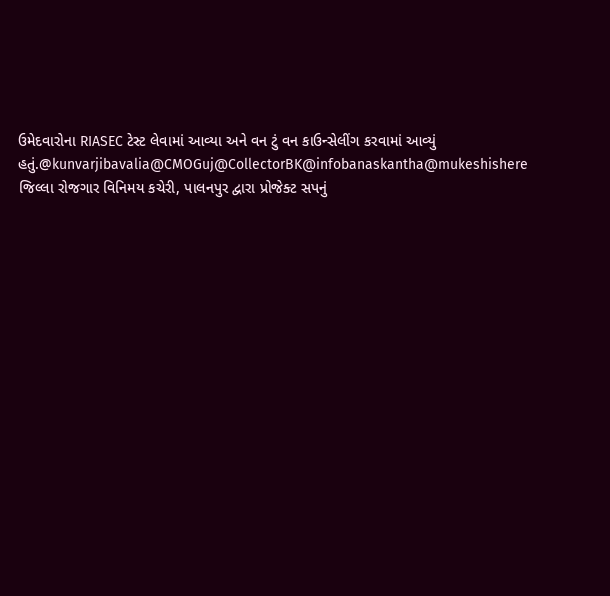ઉમેદવારોના RIASEC ટેસ્ટ લેવામાં આવ્યા અને વન ટું વન કાઉન્સેલીંગ કરવામાં આવ્યું હતું.@kunvarjibavalia@CMOGuj@CollectorBK@infobanaskantha@mukeshishere
જિલ્લા રોજગાર વિનિમય કચેરી, પાલનપુર દ્વારા પ્રોજેક્ટ સપનું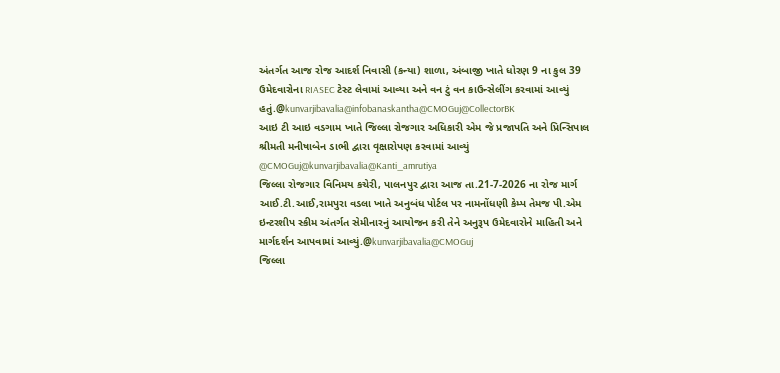અંતર્ગત આજ રોજ આદર્શ નિવાસી (કન્યા) શાળા, અંબાજી ખાતે ધોરણ 9 ના કુલ 39 ઉમેદવારોના RIASEC ટેસ્ટ લેવામાં આવ્યા અને વન ટું વન કાઉન્સેલીંગ કરવામાં આવ્યું હતું.@kunvarjibavalia@infobanaskantha@CMOGuj@CollectorBK
આઇ ટી આઇ વડગામ ખાતે જિલ્લા રોજગાર અધિકારી એમ જે પ્રજાપતિ અને પ્રિન્સિપાલ શ્રીમતી મનીષાબેન ડાભી દ્વારા વૃક્ષારોપણ કરવામાં આવ્યું @CMOGuj@kunvarjibavalia@Kanti_amrutiya
જિલ્લા રોજગાર વિનિમય કચેરી, પાલનપુર દ્વારા આજ તા.21-7-2026 ના રોજ માર્ગ આઈ.ટી.આઈ,રામપુરા વડલા ખાતે અનુબંધ પોર્ટલ પર નામનોંધણી કેમ્પ તેમજ પી.એમ ઇન્ટરશીપ સ્કીમ અંતર્ગત સેમીનારનું આયોજન કરી તેને અનુરૂપ ઉમેદવારોને માહિતી અને માર્ગદર્શન આપવામાં આવ્યું.@kunvarjibavalia@CMOGuj
જિલ્લા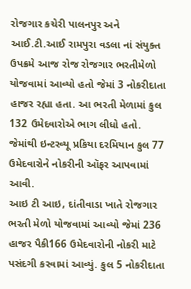રોજગાર કચેરી પાલનપુર અને આઈ.ટી.આઈ રામપુરા વડલા નાં સંયુક્ત ઉપક્રમે આજ રોજ રોજગાર ભરતીમેળો યોજવામાં આવ્યો હતો જેમાં 3 નોકરીદાતા હાજર રહ્યા હતા. આ ભરતી મેળામાં કુલ 132 ઉમેદવારોએ ભાગ લીધો હતો. જેમાંથી ઇન્ટરવ્યૂ પ્રકિયા દરમિયાન કુલ 77 ઉમેદવારોને નોકરીની ઑફર આપવામાં આવી.
આઇ ટી આઇ, દાંતીવાડા ખાતે રોજગાર ભરતી મેળો યોજવામાં આવ્યો જેમાં 236 હાજર પૈકી166 ઉમેદવારોની નોકરી માટે પસંદગી કરવામાં આવ્યું. કુલ 5 નોકરીદાતા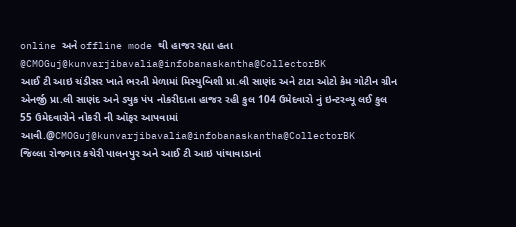online અને offline mode થી હાજર રહ્યા હતા @CMOGuj@kunvarjibavalia@infobanaskantha@CollectorBK
આઈ ટી આઇ ચંડીસર ખાતે ભરતી મેળામાં મિસ્યુબિશી પ્રા.લી સાણંદ અને ટાટા ઓટો કેમ ગોટીન ગ્રીન એનર્જી પ્રા.લી સાણંદ અને ડ્યુક પંપ નોકરીદાતા હાજર રહી કુલ 104 ઉમેદવારો નું ઇન્ટરવ્યૂ લઈ કુલ 55 ઉમેદવારોને નોકરી ની ઑફર આપવામાં આવી.@CMOGuj@kunvarjibavalia@infobanaskantha@CollectorBK
જિલ્લા રોજગાર કચેરી પાલનપુર અને આઈ ટી આઇ પાંથાવાડાનાં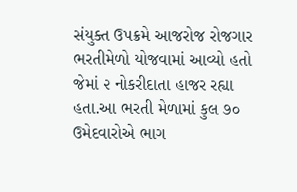સંયુક્ત ઉપક્રમે આજરોજ રોજગાર ભરતીમેળો યોજવામાં આવ્યો હતો જેમાં ૨ નોકરીદાતા હાજર રહ્યા હતા.આ ભરતી મેળામાં કુલ ૭૦ ઉમેદવારોએ ભાગ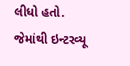લીધો હતો. જેમાંથી ઇન્ટરવ્યૂ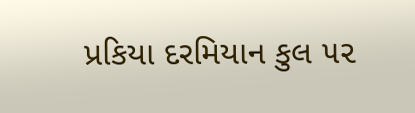પ્રકિયા દરમિયાન કુલ ૫૨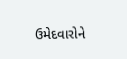ઉમેદવારોને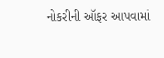નોકરીની ઑફર આપવામાં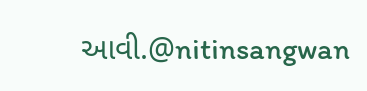આવી.@nitinsangwan